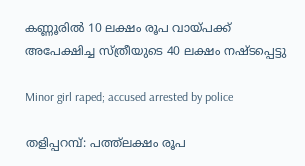കണ്ണൂരിൽ 10 ലക്ഷം രൂപ വായ്പക്ക് അപേക്ഷിച്ച സ്ത്രീയുടെ 40 ലക്ഷം നഷ്ടപ്പെട്ടു

Minor girl raped; accused arrested by police

തളിപ്പറമ്പ്: പത്ത്‌ലക്ഷം രൂപ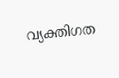വ്യക്തിഗത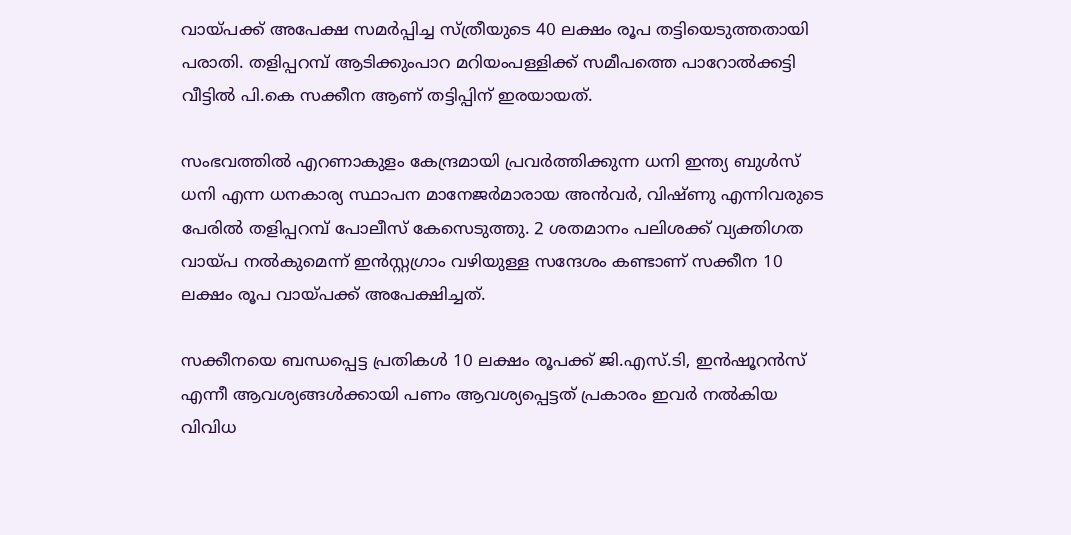വായ്പക്ക് അപേക്ഷ സമര്‍പ്പിച്ച സ്ത്രീയുടെ 40 ലക്ഷം രൂപ തട്ടിയെടുത്തതായി പരാതി. തളിപ്പറമ്പ് ആടിക്കുംപാറ മറിയംപള്ളിക്ക് സമീപത്തെ പാറോല്‍ക്കട്ടി വീട്ടില്‍ പി.കെ സക്കീന ആണ് തട്ടിപ്പിന് ഇരയായത്.

സംഭവത്തില്‍ എറണാകുളം കേന്ദ്രമായി പ്രവര്‍ത്തിക്കുന്ന ധനി ഇന്ത്യ ബുള്‍സ് ധനി എന്ന ധനകാര്യ സ്ഥാപന മാനേജര്‍മാരായ അന്‍വര്‍, വിഷ്ണു എന്നിവരുടെ പേരില്‍ തളിപ്പറമ്പ് പോലീസ് കേസെടുത്തു. 2 ശതമാനം പലിശക്ക് വ്യക്തിഗത വായ്പ നല്‍കുമെന്ന് ഇന്‍സ്റ്റഗ്രാം വഴിയുള്ള സന്ദേശം കണ്ടാണ് സക്കീന 10 ലക്ഷം രൂപ വായ്പക്ക് അപേക്ഷിച്ചത്.

സക്കീനയെ ബന്ധപ്പെട്ട പ്രതികള്‍ 10 ലക്ഷം രൂപക്ക് ജി.എസ്.ടി, ഇന്‍ഷൂറന്‍സ് എന്നീ ആവശ്യങ്ങള്‍ക്കായി പണം ആവശ്യപ്പെട്ടത് പ്രകാരം ഇവര്‍ നല്‍കിയ വിവിധ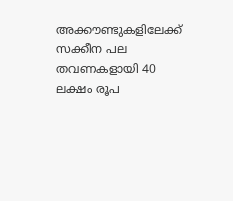അക്കൗണ്ടുകളിലേക്ക് സക്കീന പല തവണകളായി 40 ലക്ഷം രൂപ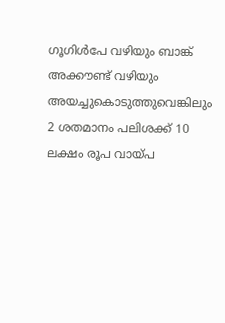ഗൂഗിള്‍പേ വഴിയും ബാങ്ക് അക്കൗണ്ട് വഴിയും അയച്ചുകൊടുത്തുവെങ്കിലും 2 ശതമാനം പലിശക്ക് 10 ലക്ഷം രൂപ വായ്പ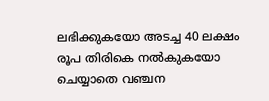ലഭിക്കുകയോ അടച്ച 40 ലക്ഷം രൂപ തിരികെ നല്‍കുകയോ ചെയ്യാതെ വഞ്ചന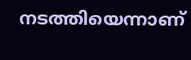നടത്തിയെന്നാണ്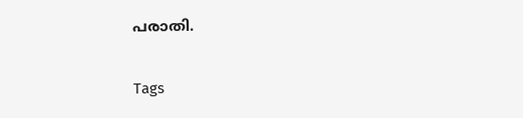പരാതി.

Tags